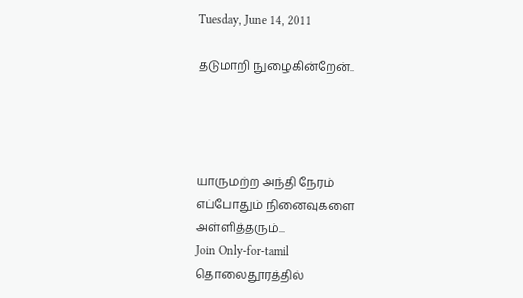Tuesday, June 14, 2011

தடுமாறி நுழைகின்றேன்..




யாருமற்ற அந்தி நேரம்
எப்போதும் நினைவுகளை
அள்ளித்தரும்...
Join Only-for-tamil
தொலைதூரத்தில்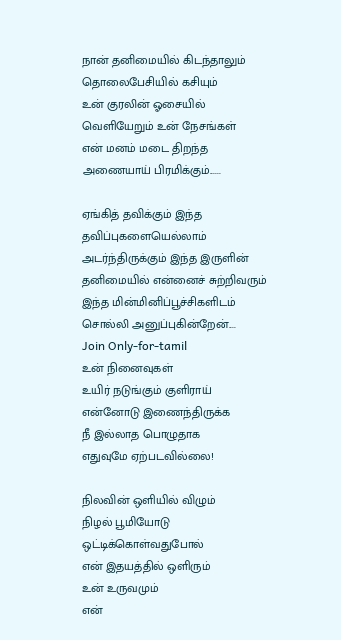நான் தனிமையில் கிடந்தாலும்
தொலைபேசியில் கசியும்
உன் குரலின் ஓசையில்
வெளியேறும் உன் நேசங்கள்
என் மனம் மடை திறந்த
அணையாய் பிரமிக்கும்......

ஏங்கித் தவிக்கும் இந்த
தவிப்புகளையெல்லாம்
அடர்ந்திருக்கும் இந்த இருளின்
தனிமையில் என்னைச் சுற்றிவரும்
இந்த மின்மினிப்பூச்சிகளிடம்
சொல்லி அனுப்புகின்றேன்....
Join Only-for-tamil
உன் நினைவுகள்
உயிர் நடுங்கும் குளிராய்
என்னோடு இணைந்திருக்க
நீ இல்லாத பொழுதாக
எதுவுமே ஏற்படவில்லை!

நிலவின் ஒளியில் விழும்
நிழல் பூமியோடு
ஒட்டிக்கொள்வதுபோல்
என் இதயத்தில் ஒளிரும்
உன் உருவமும்
என்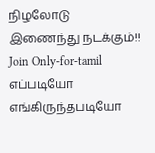நிழலோடு
இணைந்து நடக்கும்!!
Join Only-for-tamil
எப்படியோ எங்கிருந்தபடியோ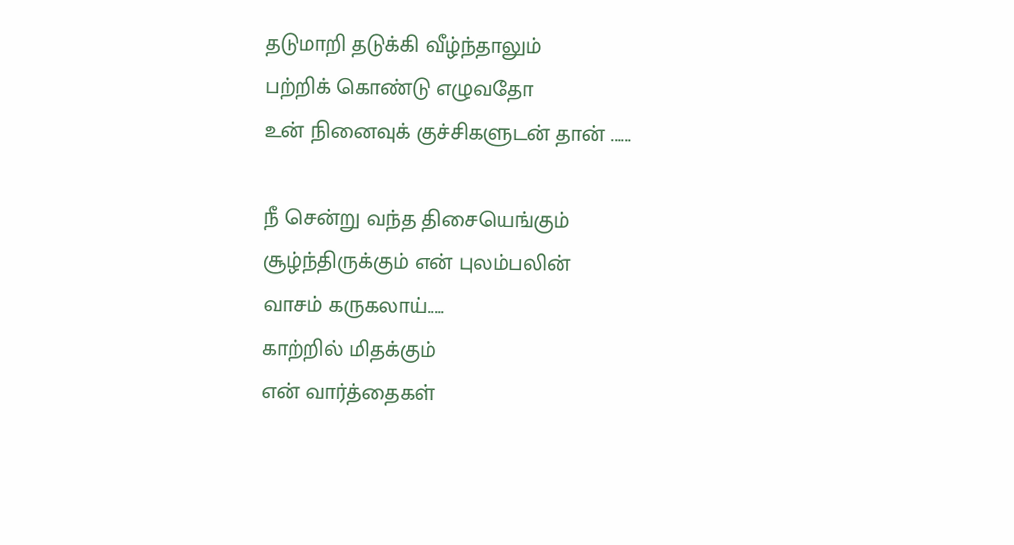தடுமாறி தடுக்கி வீழ்ந்தாலும்
பற்றிக் கொண்டு எழுவதோ
உன் நினைவுக் குச்சிகளுடன் தான் ......

நீ சென்று வந்த திசையெங்கும்
சூழ்ந்திருக்கும் என் புலம்பலின்
வாசம் கருகலாய்.....
காற்றில் மிதக்கும்
என் வார்த்தைகள்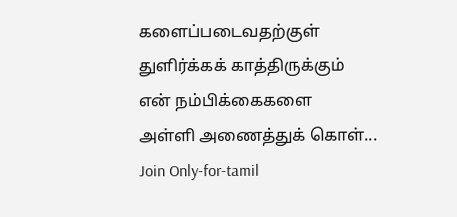களைப்படைவதற்குள்
துளிர்க்கக் காத்திருக்கும்
என் நம்பிக்கைகளை
அள்ளி அணைத்துக் கொள்...
Join Only-for-tamil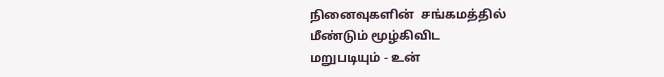நினைவுகளின்  சங்கமத்தில்
மீண்டும் மூழ்கிவிட
மறுபடியும் - உன்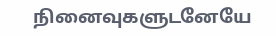நினைவுகளுடனேயே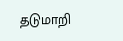தடுமாறி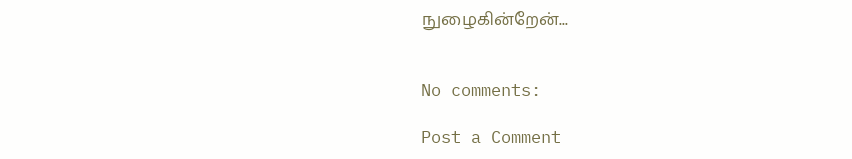நுழைகின்றேன்...


No comments:

Post a Comment